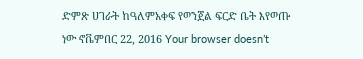ድምጽ ሀገራት ከዓለምአቀፍ የወንጀል ፍርድ ቤት እየወጡ ነው ኖቬምበር 22, 2016 Your browser doesn’t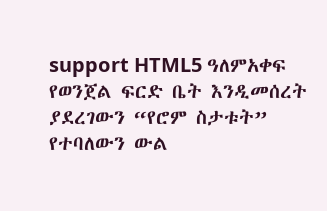support HTML5 ዓለምአቀፍ የወንጀል ፍርድ ቤት እንዲመሰረት ያደረገውን “የሮም ስታቱት” የተባለውን ውል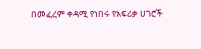በመፈረም ቀዳሚ የነበሩ የአፍሪቃ ሀገሮች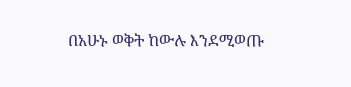በአሁኑ ወቅት ከውሉ እንደሚወጡ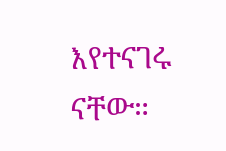እየተናገሩ ናቸው።